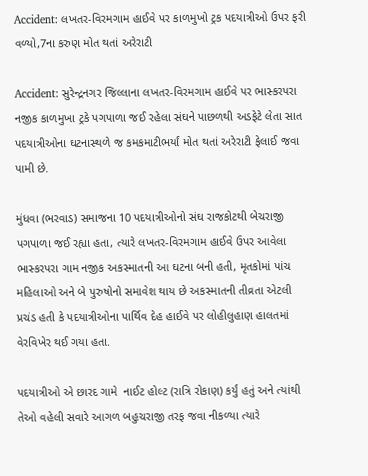Accident: લખતર-વિરમગામ હાઈવે પર કાળમુખો ટ્રક પદયાત્રીઓ ઉપર ફરી વળ્યો,7ના કરુણ મોત થતાં અરેરાટી

Accident: સુરેન્દ્રનગર જિલ્લાના લખતર-વિરમગામ હાઈવે પર ભાસ્કરપરા નજીક કાળમુખા ટ્રકે પગપાળા જઈ રહેલા સંઘને પાછળથી અડફેટે લેતા સાત પદયાત્રીઓના ઘટનાસ્થળે જ કમકમાટીભર્યાં મોત થતાં અરેરાટી ફેલાઈ જવા પામી છે.

મુંધવા (ભરવાડ) સમાજના 10 પદયાત્રીઓનો સંઘ રાજકોટથી બેચરાજી પગપાળા જઈ રહ્યા હતા, ત્યારે લખતર-વિરમગામ હાઈવે ઉપર આવેલા ભાસ્કરપરા ગામ નજીક અકસ્માતની આ ઘટના બની હતી, મૃતકોમાં પાંચ મહિલાઓ અને બે પુરુષોનો સમાવેશ થાય છે અકસ્માતની તીવ્રતા એટલી પ્રચંડ હતી કે પદયાત્રીઓના પાર્થિવ દેહ હાઈવે પર લોહીલુહાણ હાલતમાં વેરવિખેર થઈ ગયા હતા.

પદયાત્રીઓ એ છારદ ગામે  નાઈટ હોલ્ટ (રાત્રિ રોકાણ) કર્યું હતું અને ત્યાંથી તેઓ વહેલી સવારે આગળ બહુચરાજી તરફ જવા નીકળ્યા ત્યારે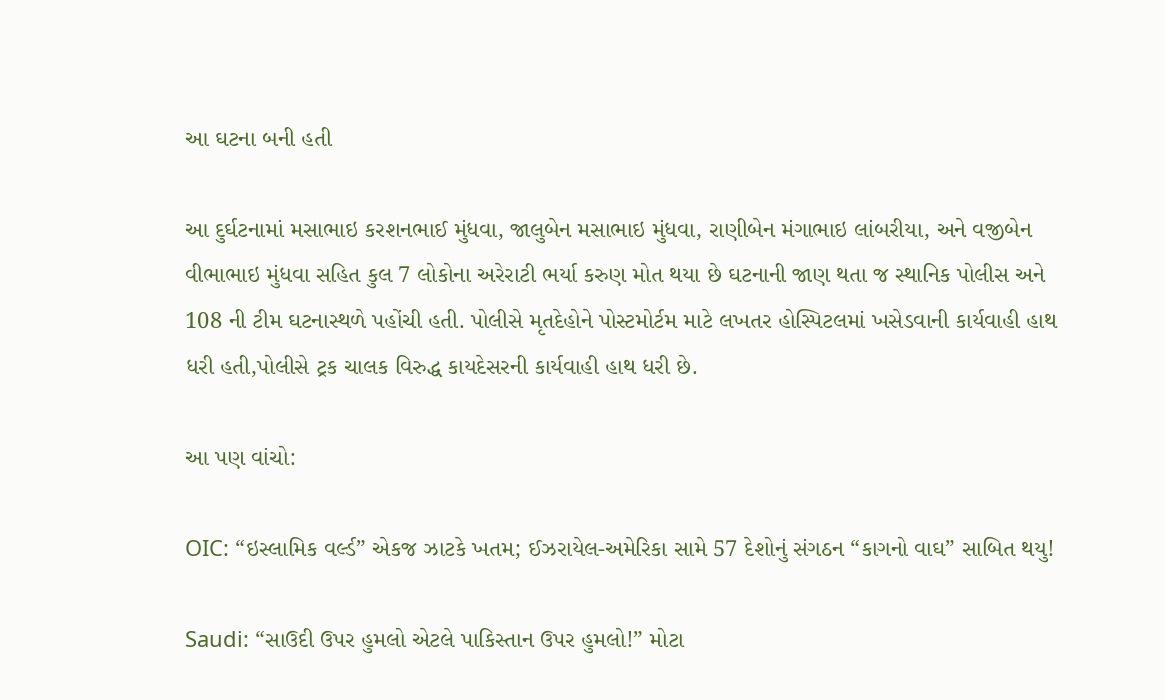આ ઘટના બની હતી

આ દુર્ઘટનામાં મસાભાઇ કરશનભાઈ મુંધવા, જાલુબેન મસાભાઇ મુંધવા, રાણીબેન મંગાભાઇ લાંબરીયા, અને વજીબેન વીભાભાઇ મુંધવા સહિત કુલ 7 લોકોના અરેરાટી ભર્યા કરુણ મોત થયા છે ઘટનાની જાણ થતા જ સ્થાનિક પોલીસ અને 108 ની ટીમ ઘટનાસ્થળે પહોંચી હતી. પોલીસે મૃતદેહોને પોસ્ટમોર્ટમ માટે લખતર હોસ્પિટલમાં ખસેડવાની કાર્યવાહી હાથ ધરી હતી,પોલીસે ટ્રક ચાલક વિરુદ્ધ કાયદેસરની કાર્યવાહી હાથ ધરી છે.

આ પણ વાંચો:

OIC: “ઇસ્લામિક વર્લ્ડ” એકજ ઝાટકે ખતમ; ઈઝરાયેલ-અમેરિકા સામે 57 દેશોનું સંગઠન “કાગનો વાઘ” સાબિત થયુ!

Saudi: “સાઉદી ઉપર હુમલો એટલે પાકિસ્તાન ઉપર હુમલો!” મોટા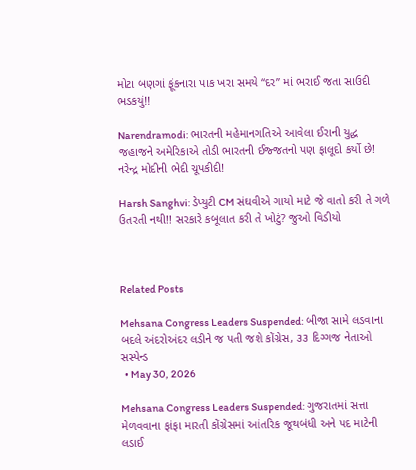મોટા બણગાં ફૂંકનારા પાક ખરા સમયે “દર” માં ભરાઈ જતા સાઉદી ભડકયું!!

Narendramodi: ભારતની મહેમાનગતિએ આવેલા ઈરાની યુદ્ધ જહાજને અમેરિકાએ તોડી ભારતની ઈજ્જતનો પણ ફાલૂદો કર્યો છે! નરેન્દ્ર મોદીની ભેદી ચૂપકીદી!

Harsh Sanghvi: ડેપ્યુટી CM સંઘવીએ ગાયો માટે જે વાતો કરી તે ગળે ઉતરતી નથી!! સરકારે કબૂલાત કરી તે ખોટું? જુઓ વિડીયો



Related Posts

Mehsana Congress Leaders Suspended: બીજા સામે લડવાના બદલે અંદરોઅંદર લડીને જ પતી જશે કોંગ્રેસ, ૩૩ દિગ્ગજ નેતાઓ સસ્પેન્ડ
  • May 30, 2026

Mehsana Congress Leaders Suspended: ગુજરાતમાં સત્તા મેળવવાના ફાંફા મારતી કોંગ્રેસમાં આંતરિક જૂથબંધી અને પદ માટેની લડાઈ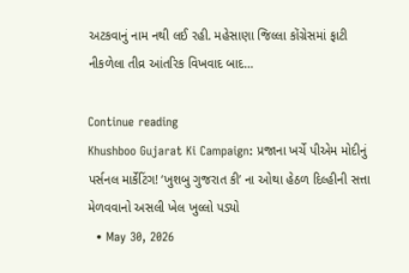અટકવાનું નામ નથી લઈ રહી. મહેસાણા જિલ્લા કોંગ્રેસમાં ફાટી નીકળેલા તીવ્ર આંતરિક વિખવાદ બાદ…

Continue reading
Khushboo Gujarat Ki Campaign: પ્રજાના ખર્ચે પીએમ મોદીનું પર્સનલ માર્કેટિંગ! ‘ખુશબુ ગુજરાત કી’ ના ઓથા હેઠળ દિલ્હીની સત્તા મેળવવાનો અસલી ખેલ ખુલ્લો પડ્યો
  • May 30, 2026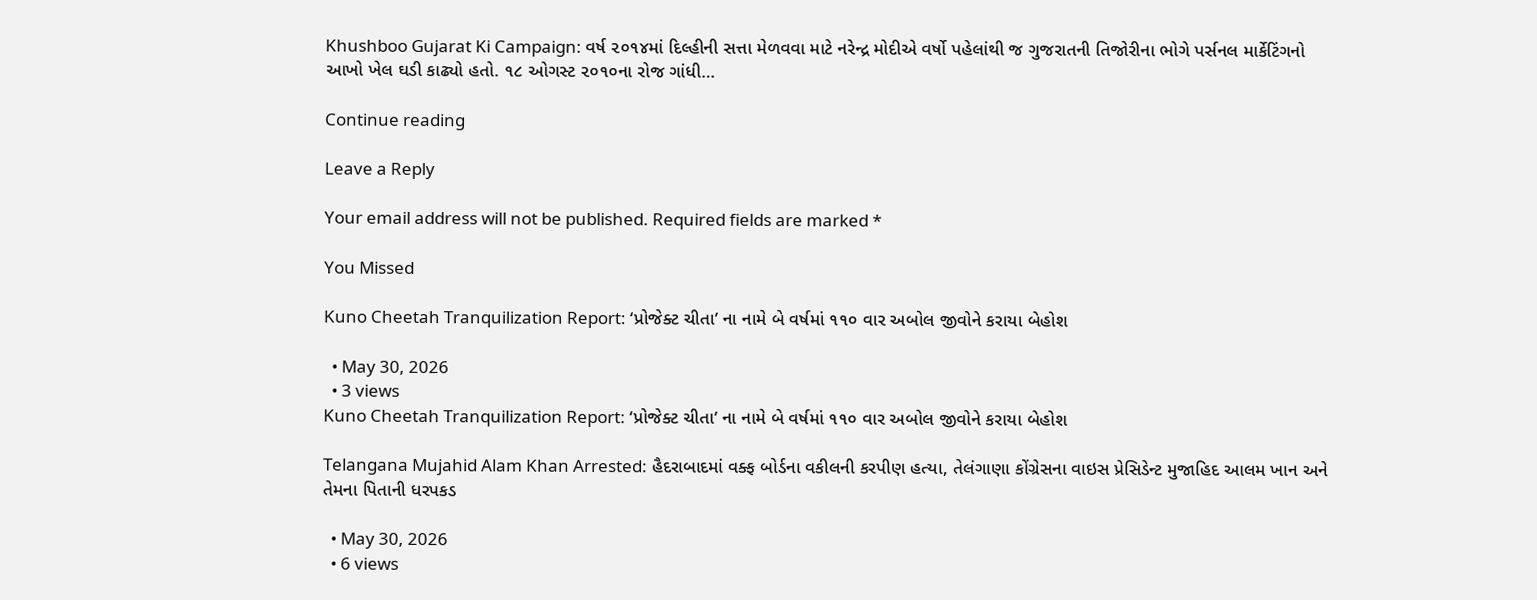Khushboo Gujarat Ki Campaign: વર્ષ ૨૦૧૪માં દિલ્હીની સત્તા મેળવવા માટે નરેન્દ્ર મોદીએ વર્ષો પહેલાંથી જ ગુજરાતની તિજોરીના ભોગે પર્સનલ માર્કેટિંગનો આખો ખેલ ઘડી કાઢ્યો હતો. ૧૮ ઓગસ્ટ ૨૦૧૦ના રોજ ગાંધી…

Continue reading

Leave a Reply

Your email address will not be published. Required fields are marked *

You Missed

Kuno Cheetah Tranquilization Report: ‘પ્રોજેક્ટ ચીતા’ ના નામે બે વર્ષમાં ૧૧૦ વાર અબોલ જીવોને કરાયા બેહોશ

  • May 30, 2026
  • 3 views
Kuno Cheetah Tranquilization Report: ‘પ્રોજેક્ટ ચીતા’ ના નામે બે વર્ષમાં ૧૧૦ વાર અબોલ જીવોને કરાયા બેહોશ

Telangana Mujahid Alam Khan Arrested: હૈદરાબાદમાં વક્ફ બોર્ડના વકીલની કરપીણ હત્યા, તેલંગાણા કોંગ્રેસના વાઇસ પ્રેસિડેન્ટ મુજાહિદ આલમ ખાન અને તેમના પિતાની ધરપકડ

  • May 30, 2026
  • 6 views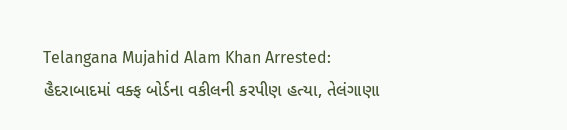Telangana Mujahid Alam Khan Arrested: હૈદરાબાદમાં વક્ફ બોર્ડના વકીલની કરપીણ હત્યા, તેલંગાણા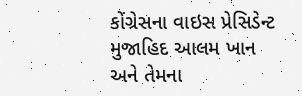કોંગ્રેસના વાઇસ પ્રેસિડેન્ટ મુજાહિદ આલમ ખાન અને તેમના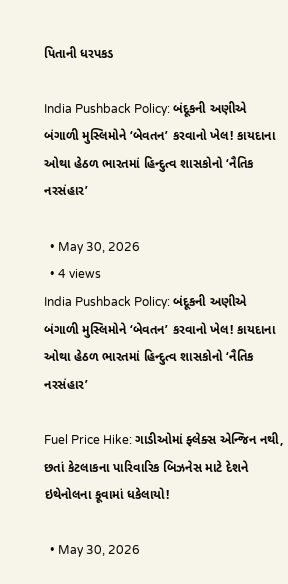પિતાની ધરપકડ

India Pushback Policy: બંદૂકની અણીએ બંગાળી મુસ્લિમોને ‘બેવતન’ કરવાનો ખેલ! કાયદાના ઓથા હેઠળ ભારતમાં હિન્દુત્વ શાસકોનો ‘નૈતિક નરસંહાર’

  • May 30, 2026
  • 4 views
India Pushback Policy: બંદૂકની અણીએ બંગાળી મુસ્લિમોને ‘બેવતન’ કરવાનો ખેલ! કાયદાના ઓથા હેઠળ ભારતમાં હિન્દુત્વ શાસકોનો ‘નૈતિક નરસંહાર’

Fuel Price Hike: ગાડીઓમાં ફ્લેક્સ એન્જિન નથી, છતાં કેટલાકના પારિવારિક બિઝનેસ માટે દેશને ઇથેનોલના કૂવામાં ધકેલાયો!

  • May 30, 2026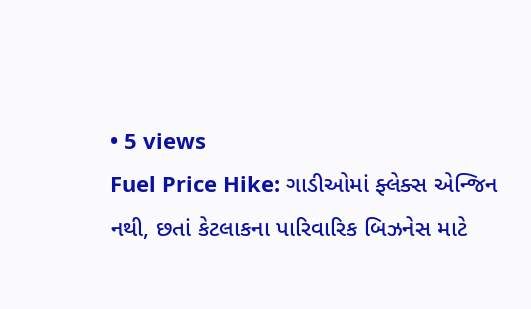• 5 views
Fuel Price Hike: ગાડીઓમાં ફ્લેક્સ એન્જિન નથી, છતાં કેટલાકના પારિવારિક બિઝનેસ માટે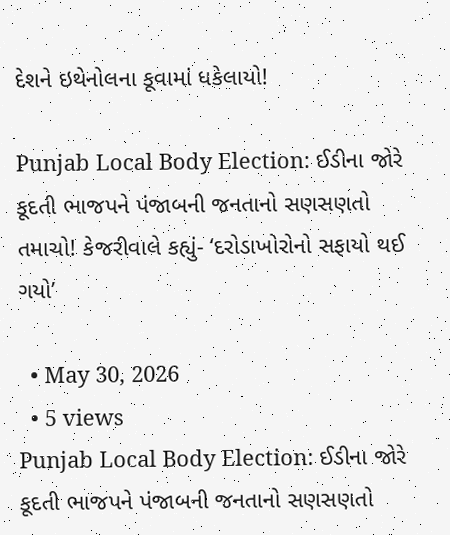દેશને ઇથેનોલના કૂવામાં ધકેલાયો!

Punjab Local Body Election: ઈડીના જોરે કૂદતી ભાજપને પંજાબની જનતાનો સણસણતો તમાચો! કેજરીવાલે કહ્યું- ‘દરોડાખોરોનો સફાયો થઈ ગયો’

  • May 30, 2026
  • 5 views
Punjab Local Body Election: ઈડીના જોરે કૂદતી ભાજપને પંજાબની જનતાનો સણસણતો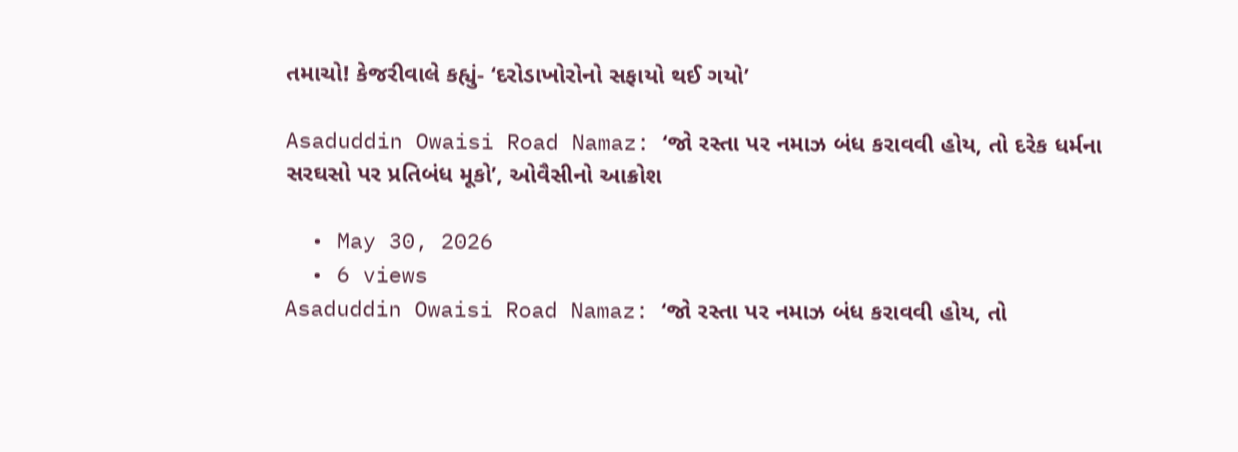તમાચો! કેજરીવાલે કહ્યું- ‘દરોડાખોરોનો સફાયો થઈ ગયો’

Asaduddin Owaisi Road Namaz: ‘જો રસ્તા પર નમાઝ બંધ કરાવવી હોય, તો દરેક ધર્મના સરઘસો પર પ્રતિબંધ મૂકો’, ઓવૈસીનો આક્રોશ

  • May 30, 2026
  • 6 views
Asaduddin Owaisi Road Namaz: ‘જો રસ્તા પર નમાઝ બંધ કરાવવી હોય, તો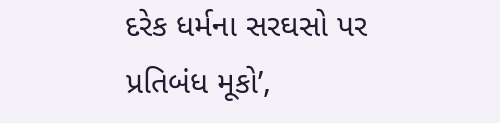દરેક ધર્મના સરઘસો પર પ્રતિબંધ મૂકો’,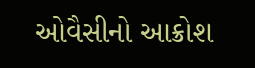ઓવૈસીનો આક્રોશ